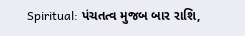Spiritual: પંચતત્વ મુજબ બાર રાશિ,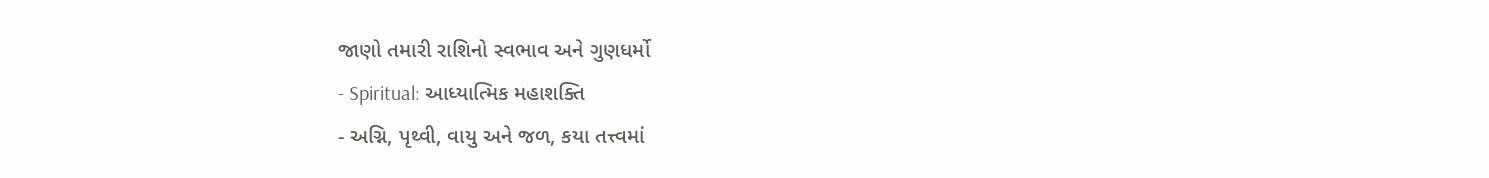જાણો તમારી રાશિનો સ્વભાવ અને ગુણધર્મો
- Spiritual: આધ્યાત્મિક મહાશક્તિ
- અગ્નિ, પૃથ્વી, વાયુ અને જળ, કયા તત્ત્વમાં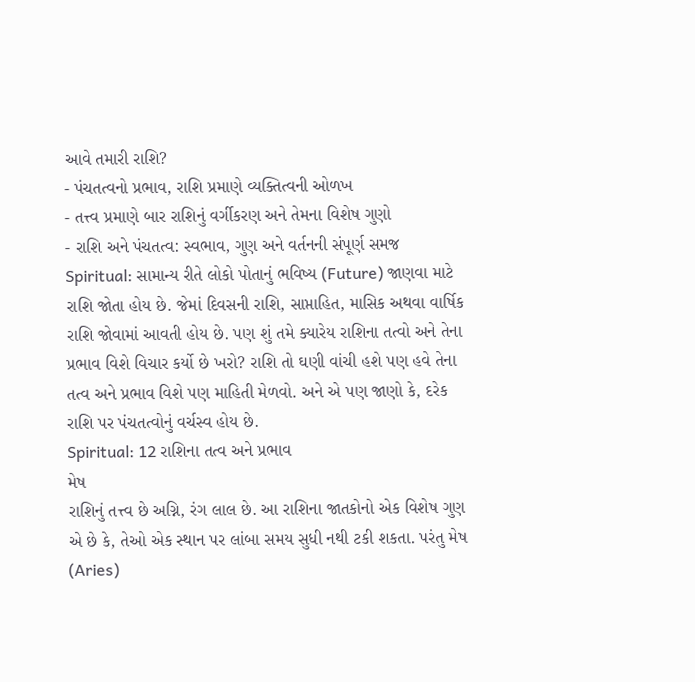આવે તમારી રાશિ?
- પંચતત્વનો પ્રભાવ, રાશિ પ્રમાણે વ્યક્તિત્વની ઓળખ
- તત્ત્વ પ્રમાણે બાર રાશિનું વર્ગીકરણ અને તેમના વિશેષ ગુણો
- રાશિ અને પંચતત્વ: સ્વભાવ, ગુણ અને વર્તનની સંપૂર્ણ સમજ
Spiritual: સામાન્ય રીતે લોકો પોતાનું ભવિષ્ય (Future) જાણવા માટે રાશિ જોતા હોય છે. જેમાં દિવસની રાશિ, સાપ્તાહિત, માસિક અથવા વાર્ષિક રાશિ જોવામાં આવતી હોય છે. પણ શું તમે ક્યારેય રાશિના તત્વો અને તેના પ્રભાવ વિશે વિચાર કર્યો છે ખરો? રાશિ તો ઘણી વાંચી હશે પણ હવે તેના તત્વ અને પ્રભાવ વિશે પણ માહિતી મેળવો. અને એ પણ જાણો કે, દરેક રાશિ પર પંચતત્વોનું વર્ચસ્વ હોય છે.
Spiritual: 12 રાશિના તત્વ અને પ્રભાવ
મેષ
રાશિનું તત્ત્વ છે અગ્નિ, રંગ લાલ છે. આ રાશિના જાતકોનો એક વિશેષ ગુણ એ છે કે, તેઓ એક સ્થાન પર લાંબા સમય સુધી નથી ટકી શકતા. પરંતુ મેષ (Aries)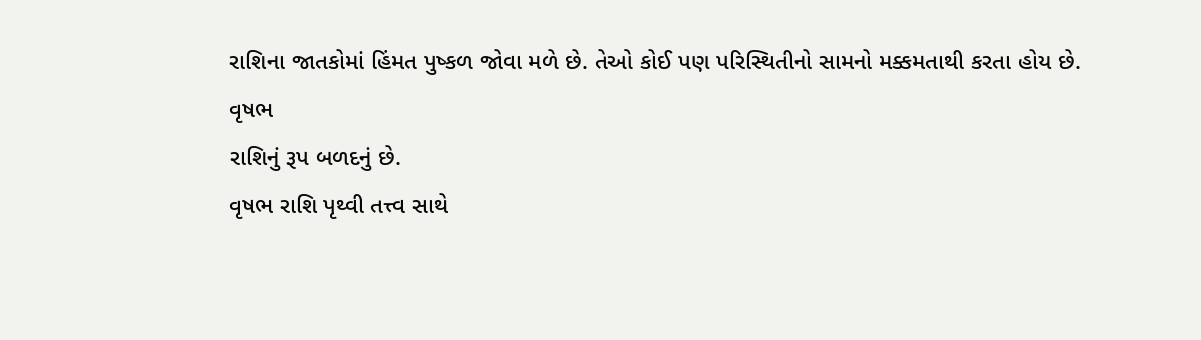રાશિના જાતકોમાં હિંમત પુષ્કળ જોવા મળે છે. તેઓ કોઈ પણ પરિસ્થિતીનો સામનો મક્કમતાથી કરતા હોય છે.
વૃષભ
રાશિનું રૂપ બળદનું છે.
વૃષભ રાશિ પૃથ્વી તત્ત્વ સાથે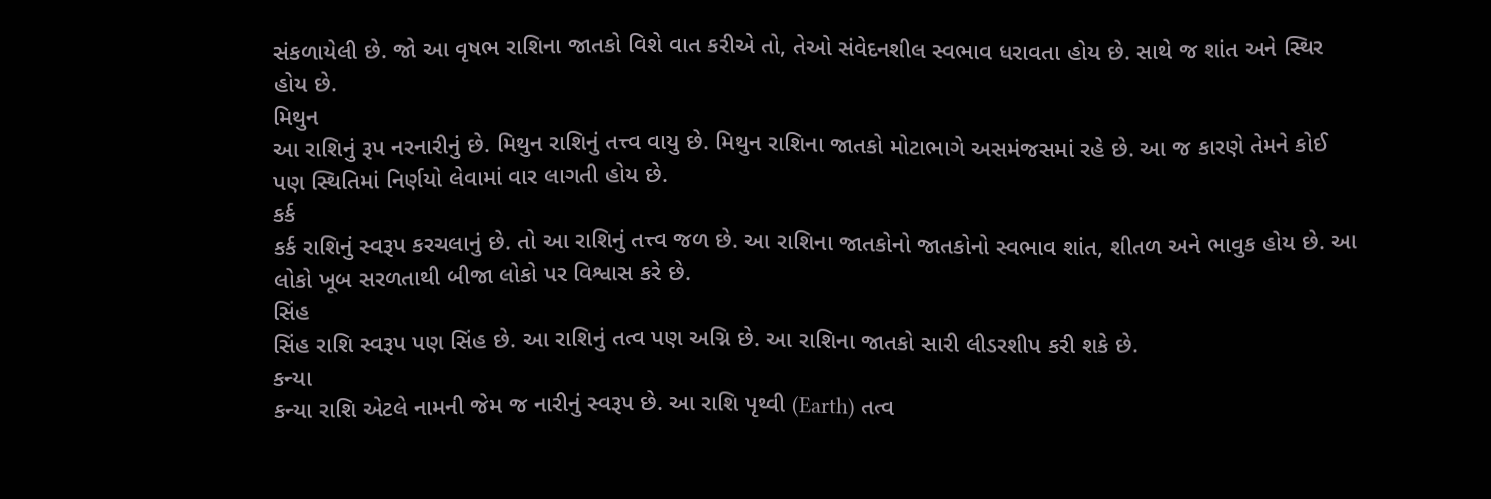સંકળાયેલી છે. જો આ વૃષભ રાશિના જાતકો વિશે વાત કરીએ તો, તેઓ સંવેદનશીલ સ્વભાવ ધરાવતા હોય છે. સાથે જ શાંત અને સ્થિર હોય છે.
મિથુન
આ રાશિનું રૂપ નરનારીનું છે. મિથુન રાશિનું તત્ત્વ વાયુ છે. મિથુન રાશિના જાતકો મોટાભાગે અસમંજસમાં રહે છે. આ જ કારણે તેમને કોઈ પણ સ્થિતિમાં નિર્ણયો લેવામાં વાર લાગતી હોય છે.
કર્ક
કર્ક રાશિનું સ્વરૂપ કરચલાનું છે. તો આ રાશિનું તત્ત્વ જળ છે. આ રાશિના જાતકોનો જાતકોનો સ્વભાવ શાંત, શીતળ અને ભાવુક હોય છે. આ લોકો ખૂબ સરળતાથી બીજા લોકો પર વિશ્વાસ કરે છે.
સિંહ
સિંહ રાશિ સ્વરૂપ પણ સિંહ છે. આ રાશિનું તત્વ પણ અગ્નિ છે. આ રાશિના જાતકો સારી લીડરશીપ કરી શકે છે.
કન્યા
કન્યા રાશિ એટલે નામની જેમ જ નારીનું સ્વરૂપ છે. આ રાશિ પૃથ્વી (Earth) તત્વ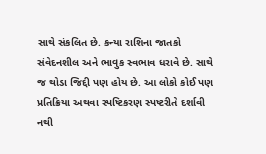સાથે સંકલિત છે. કન્યા રાશિના જાતકો સંવેદનશીલ અને ભાવુક સ્વભાવ ધરાવે છે. સાથે જ થોડા જિદ્દી પણ હોય છે. આ લોકો કોઈ પણ પ્રતિક્રિયા અથવા સ્પષ્ટિકરણ સ્પષ્ટરીતે દર્શાવી નથી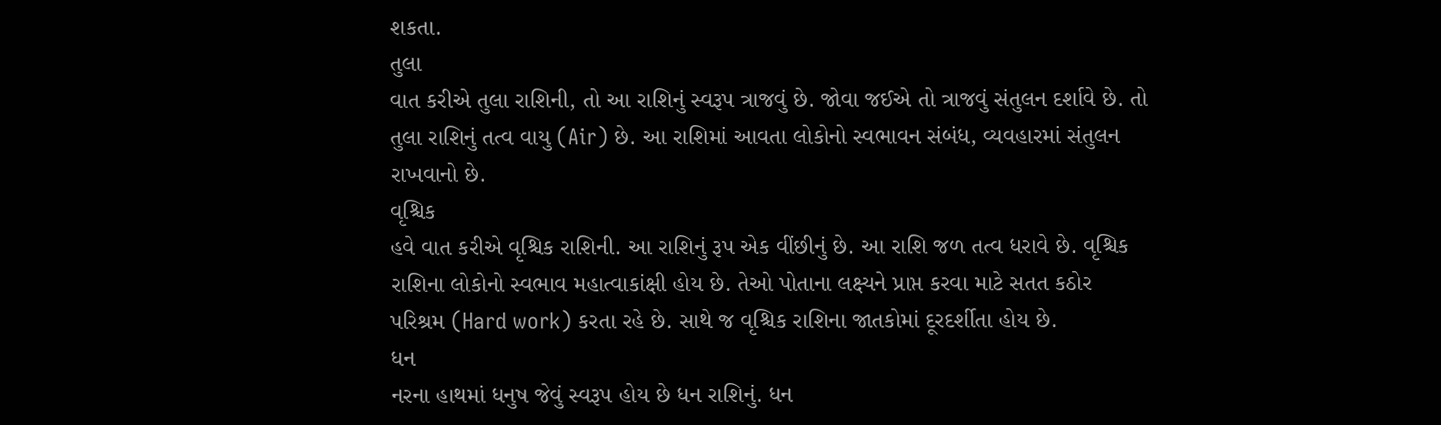શકતા.
તુલા
વાત કરીએ તુલા રાશિની, તો આ રાશિનું સ્વરૂપ ત્રાજવું છે. જોવા જઈએ તો ત્રાજવું સંતુલન દર્શાવે છે. તો તુલા રાશિનું તત્વ વાયુ (Air) છે. આ રાશિમાં આવતા લોકોનો સ્વભાવન સંબંધ, વ્યવહારમાં સંતુલન રાખવાનો છે.
વૃશ્ચિક
હવે વાત કરીએ વૃશ્ચિક રાશિની. આ રાશિનું રૂપ એક વીંછીનું છે. આ રાશિ જળ તત્વ ધરાવે છે. વૃશ્ચિક રાશિના લોકોનો સ્વભાવ મહાત્વાકાંક્ષી હોય છે. તેઓ પોતાના લક્ષ્યને પ્રાપ્ત કરવા માટે સતત કઠોર પરિશ્રમ (Hard work) કરતા રહે છે. સાથે જ વૃશ્ચિક રાશિના જાતકોમાં દૂરદર્શીતા હોય છે.
ધન
નરના હાથમાં ધનુષ જેવું સ્વરૂપ હોય છે ધન રાશિનું. ધન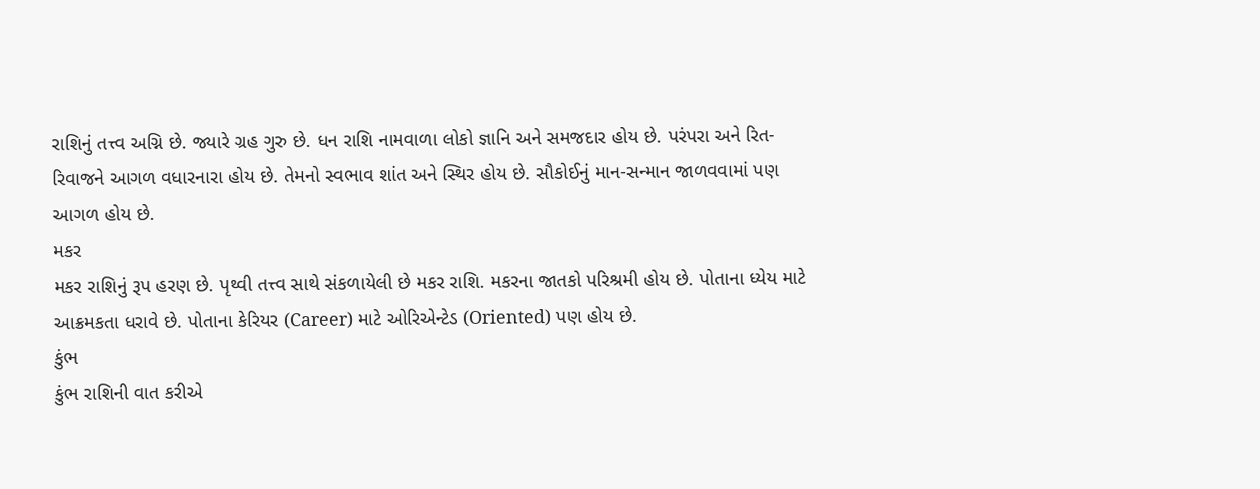રાશિનું તત્ત્વ અગ્નિ છે. જ્યારે ગ્રહ ગુરુ છે. ધન રાશિ નામવાળા લોકો જ્ઞાનિ અને સમજદાર હોય છે. પરંપરા અને રિત-રિવાજને આગળ વધારનારા હોય છે. તેમનો સ્વભાવ શાંત અને સ્થિર હોય છે. સૌકોઈનું માન-સન્માન જાળવવામાં પણ આગળ હોય છે.
મકર
મકર રાશિનું રૂપ હરણ છે. પૃથ્વી તત્ત્વ સાથે સંકળાયેલી છે મકર રાશિ. મકરના જાતકો પરિશ્રમી હોય છે. પોતાના ધ્યેય માટે આક્રમકતા ધરાવે છે. પોતાના કેરિયર (Career) માટે ઓરિએન્ટેડ (Oriented) પણ હોય છે.
કુંભ
કુંભ રાશિની વાત કરીએ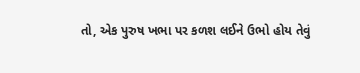તો, એક પુરુષ ખભા પર કળશ લઈને ઉભો હોય તેવું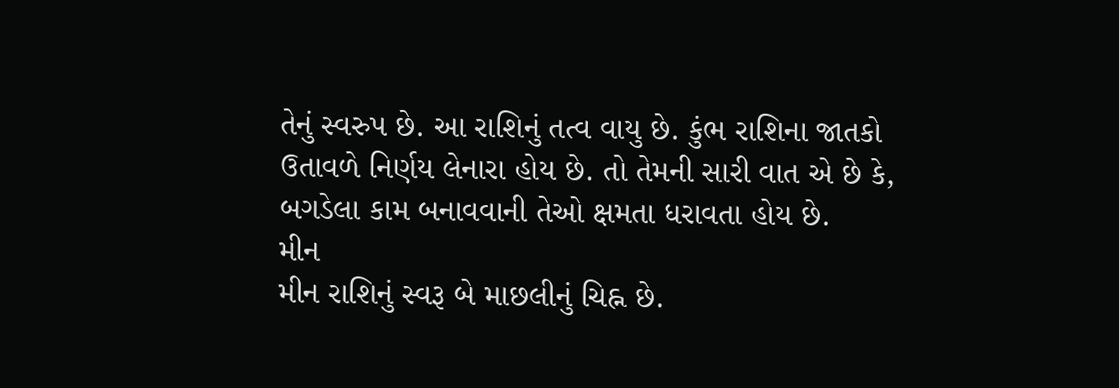તેનું સ્વરુપ છે. આ રાશિનું તત્વ વાયુ છે. કુંભ રાશિના જાતકો ઉતાવળે નિર્ણય લેનારા હોય છે. તો તેમની સારી વાત એ છે કે, બગડેલા કામ બનાવવાની તેઓ ક્ષમતા ધરાવતા હોય છે.
મીન
મીન રાશિનું સ્વરૂ બે માછલીનું ચિહ્ન છે.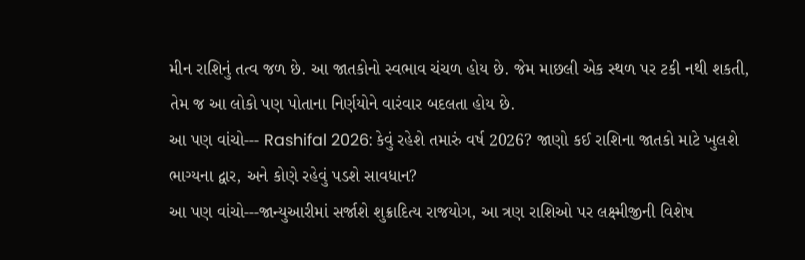મીન રાશિનું તત્વ જળ છે. આ જાતકોનો સ્વભાવ ચંચળ હોય છે. જેમ માછલી એક સ્થળ પર ટકી નથી શકતી, તેમ જ આ લોકો પણ પોતાના નિર્ણયોને વારંવાર બદલતા હોય છે.
આ પણ વાંચો--- Rashifal 2026: કેવું રહેશે તમારું વર્ષ 2026? જાણો કઈ રાશિના જાતકો માટે ખુલશે ભાગ્યના દ્વાર, અને કોણે રહેવું પડશે સાવધાન?
આ પણ વાંચો---જાન્યુઆરીમાં સર્જાશે શુક્રાદિત્ય રાજયોગ, આ ત્રણ રાશિઓ પર લક્ષ્મીજીની વિશેષ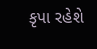કૃપા રહેશે